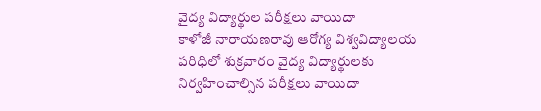వైద్య విద్యార్థుల పరీక్షలు వాయిదా
కాళోజీ నారాయణరావు ఆరోగ్య విశ్వవిద్యాలయ పరిధిలో శుక్రవారం వైద్య విద్యార్థులకు నిర్వహించాల్సిన పరీక్షలు వాయిదా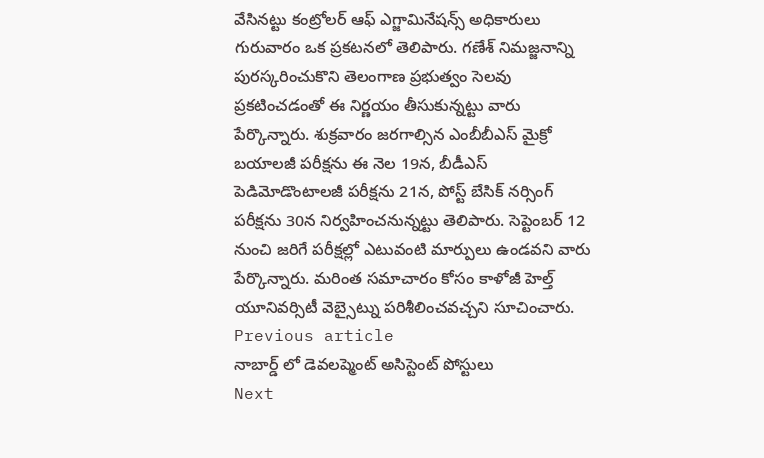వేసినట్టు కంట్రోలర్ ఆఫ్ ఎగ్జామినేషన్స్ అధికారులు గురువారం ఒక ప్రకటనలో తెలిపారు. గణేశ్ నిమజ్జనాన్ని పురస్కరించుకొని తెలంగాణ ప్రభుత్వం సెలవు ప్రకటించడంతో ఈ నిర్ణయం తీసుకున్నట్టు వారు పేర్కొన్నారు. శుక్రవారం జరగాల్సిన ఎంబీబీఎస్ మైక్రో బయాలజీ పరీక్షను ఈ నెల 19న, బీడీఎస్ పెడిమోడొంటాలజీ పరీక్షను 21న, పోస్ట్ బేసిక్ నర్సింగ్ పరీక్షను 30న నిర్వహించనున్నట్టు తెలిపారు. సెప్టెంబర్ 12 నుంచి జరిగే పరీక్షల్లో ఎటువంటి మార్పులు ఉండవని వారు పేర్కొన్నారు. మరింత సమాచారం కోసం కాళోజీ హెల్త్ యూనివర్సిటీ వెబ్సైట్ను పరిశీలించవచ్చని సూచించారు.
Previous article
నాబార్డ్ లో డెవలప్మెంట్ అసిస్టెంట్ పోస్టులు
Next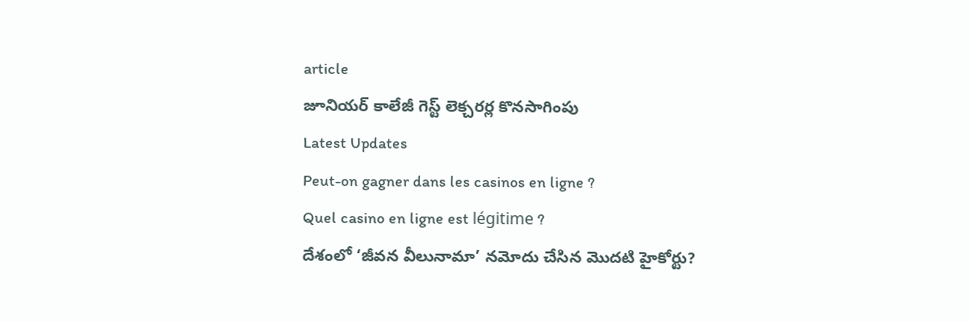article
జూనియర్ కాలేజీ గెస్ట్ లెక్చరర్ల కొనసాగింపు
Latest Updates
Peut-on gagner dans les casinos en ligne ?
Quel casino en ligne est légitime ?
దేశంలో ‘జీవన వీలునామా’ నమోదు చేసిన మొదటి హైకోర్టు?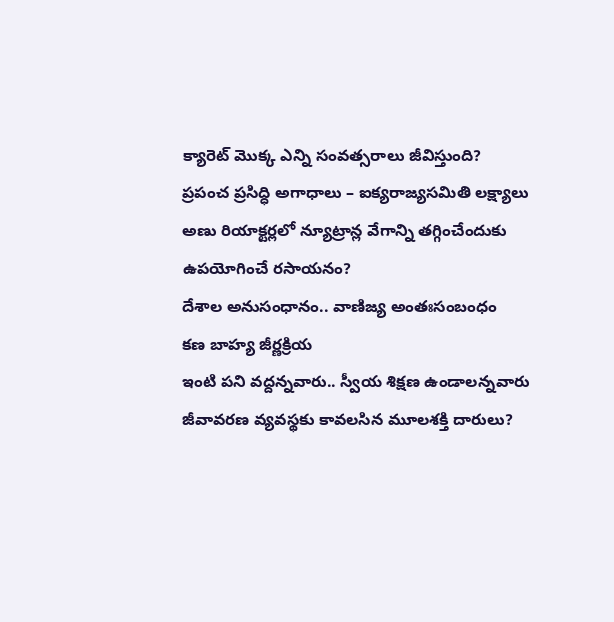క్యారెట్ మొక్క ఎన్ని సంవత్సరాలు జీవిస్తుంది?
ప్రపంచ ప్రసిద్ధి అగాధాలు – ఐక్యరాజ్యసమితి లక్ష్యాలు
అణు రియాక్టర్లలో న్యూట్రాన్ల వేగాన్ని తగ్గించేందుకు ఉపయోగించే రసాయనం?
దేశాల అనుసంధానం.. వాణిజ్య అంతఃసంబంధం
కణ బాహ్య జీర్ణక్రియ
ఇంటి పని వద్దన్నవారు.. స్వీయ శిక్షణ ఉండాలన్నవారు
జీవావరణ వ్యవస్థకు కావలసిన మూలశక్తి దారులు?